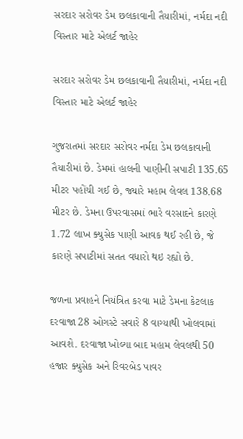સરદાર સરોવર ડેમ છલકાવાની તૈયારીમાં, નર્મદા નદી વિસ્તાર માટે એલર્ટ જાહેર

સરદાર સરોવર ડેમ છલકાવાની તૈયારીમાં, નર્મદા નદી વિસ્તાર માટે એલર્ટ જાહેર

ગુજરાતમાં સરદાર સરોવર નર્મદા ડેમ છલકાવાની તૈયારીમાં છે. ડેમમાં હાલની પાણીની સપાટી 135.65 મીટર પહોંચી ગઈ છે, જ્યારે મહામ લેવલ 138.68 મીટર છે. ડેમના ઉપરવાસમાં ભારે વરસાદને કારણે 1.72 લાખ ક્યુસેક પાણી આવક થઈ રહી છે, જે કારણે સપાટીમાં સતત વધારો થઇ રહ્યો છે.

જળના પ્રવાહને નિયંત્રિત કરવા માટે ડેમના કેટલાક દરવાજા 28 ઓગસ્ટે સવારે 8 વાગ્યાથી ખોલવામાં આવશે. દરવાજા ખોલ્યા બાદ મહામ લેવલથી 50 હજાર ક્યુસેક અને રિવરબેડ પાવર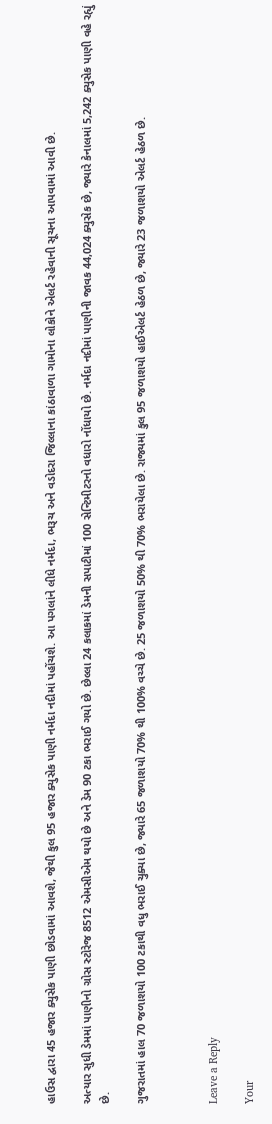હાઉસ દ્વારા 45 હજાર ક્યુસેક પાણી છોડવામાં આવશે, જેથી કુલ 95 હજાર ક્યુસેક પાણી નર્મદા નદીમાં પહોંચશે. આ પગલાંને લીધે નર્મદા, ભરૂચ અને વડોદરા જિલ્લાના કાંઠાવાળા ગામોના લોકોને એલર્ટ રહેવાની સૂચના આપવામાં આવી છે.

અત્યાર સુધી ડેમમાં પાણીનો ગ્રોસ સ્ટોરેજ 8512 એમસીએમ થયો છે અને ડેમ 90 ટકા ભરાઈ ગયો છે. છેલ્લા 24 કલાકમાં ડેમની સપાટીમાં 100 સેન્ટિમીટરનો વધારો નોંધાયો છે. નર્મદા નદીમાં પાણીની જાવક 44,024 ક્યુસેક છે, જ્યારે કેનાલમાં 5,242 ક્યુસેક પાણી વહે રહ્યું છે.

ગુજરાતમાં હાલ 70 જળાશયો 100 ટકાથી વધુ ભરાઈ ચુક્યા છે, જ્યારે 65 જળાશયો 70% થી 100% વચ્ચે છે. 25 જળાશયો 50% થી 70% ભરાયેલા છે. રાજ્યમાં કુલ 95 જળાશયો હાઈએલર્ટ હેઠળ છે, જ્યારે 23 જળાશયો એલર્ટ હેઠળ છે.



Leave a Reply

Your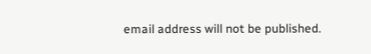email address will not be published.